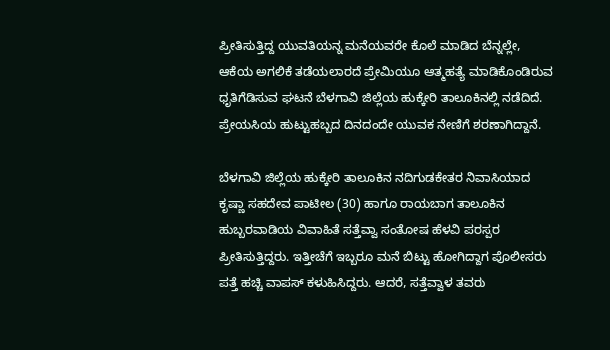ಪ್ರೀತಿಸುತ್ತಿದ್ದ ಯುವತಿಯನ್ನ ಮನೆಯವರೇ ಕೊಲೆ ಮಾಡಿದ ಬೆನ್ನಲ್ಲೇ, ಆಕೆಯ ಅಗಲಿಕೆ ತಡೆಯಲಾರದೆ ಪ್ರೇಮಿಯೂ ಆತ್ಮಹತ್ಯೆ ಮಾಡಿಕೊಂಡಿರುವ ಧೃತಿಗೆಡಿಸುವ ಘಟನೆ ಬೆಳಗಾವಿ ಜಿಲ್ಲೆಯ ಹುಕ್ಕೇರಿ ತಾಲೂಕಿನಲ್ಲಿ ನಡೆದಿದೆ. ಪ್ರೇಯಸಿಯ ಹುಟ್ಟುಹಬ್ಬದ ದಿನದಂದೇ ಯುವಕ ನೇಣಿಗೆ ಶರಣಾಗಿದ್ದಾನೆ.

ಬೆಳಗಾವಿ ಜಿಲ್ಲೆಯ ಹುಕ್ಕೇರಿ ತಾಲೂಕಿನ ನದಿಗುಡಕೇತರ ನಿವಾಸಿಯಾದ ಕೃಷ್ಣಾ ಸಹದೇವ ಪಾಟೀಲ (30) ಹಾಗೂ ರಾಯಬಾಗ ತಾಲೂಕಿನ ಹುಬ್ಬರವಾಡಿಯ ವಿವಾಹಿತೆ ಸತ್ತೆವ್ವಾ ಸಂತೋಷ ಹೆಳವಿ ಪರಸ್ಪರ ಪ್ರೀತಿಸುತ್ತಿದ್ದರು. ಇತ್ತೀಚೆಗೆ ಇಬ್ಬರೂ ಮನೆ ಬಿಟ್ಟು ಹೋಗಿದ್ದಾಗ ಪೊಲೀಸರು ಪತ್ತೆ ಹಚ್ಚಿ ವಾಪಸ್ ಕಳುಹಿಸಿದ್ದರು. ಆದರೆ, ಸತ್ತೆವ್ವಾಳ ತವರು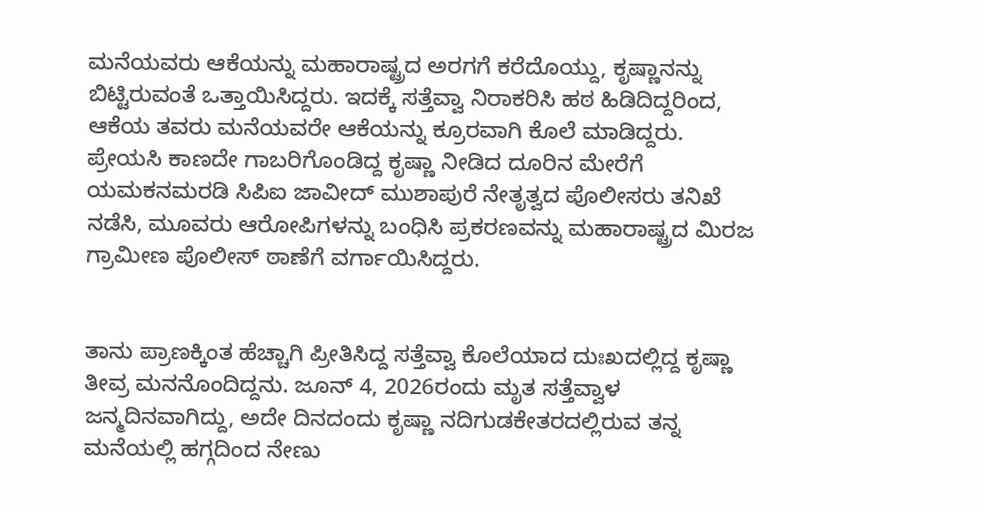ಮನೆಯವರು ಆಕೆಯನ್ನು ಮಹಾರಾಷ್ಟ್ರದ ಅರಗಗೆ ಕರೆದೊಯ್ದು, ಕೃಷ್ಣಾನನ್ನು ಬಿಟ್ಟಿರುವಂತೆ ಒತ್ತಾಯಿಸಿದ್ದರು. ಇದಕ್ಕೆ ಸತ್ತೆವ್ವಾ ನಿರಾಕರಿಸಿ ಹಠ ಹಿಡಿದಿದ್ದರಿಂದ, ಆಕೆಯ ತವರು ಮನೆಯವರೇ ಆಕೆಯನ್ನು ಕ್ರೂರವಾಗಿ ಕೊಲೆ ಮಾಡಿದ್ದರು. ಪ್ರೇಯಸಿ ಕಾಣದೇ ಗಾಬರಿಗೊಂಡಿದ್ದ ಕೃಷ್ಣಾ ನೀಡಿದ ದೂರಿನ ಮೇರೆಗೆ ಯಮಕನಮರಡಿ ಸಿಪಿಐ ಜಾವೀದ್ ಮುಶಾಪುರೆ ನೇತೃತ್ವದ ಪೊಲೀಸರು ತನಿಖೆ ನಡೆಸಿ, ಮೂವರು ಆರೋಪಿಗಳನ್ನು ಬಂಧಿಸಿ ಪ್ರಕರಣವನ್ನು ಮಹಾರಾಷ್ಟ್ರದ ಮಿರಜ ಗ್ರಾಮೀಣ ಪೊಲೀಸ್ ಠಾಣೆಗೆ ವರ್ಗಾಯಿಸಿದ್ದರು.


ತಾನು ಪ್ರಾಣಕ್ಕಿಂತ ಹೆಚ್ಚಾಗಿ ಪ್ರೀತಿಸಿದ್ದ ಸತ್ತೆವ್ವಾ ಕೊಲೆಯಾದ ದುಃಖದಲ್ಲಿದ್ದ ಕೃಷ್ಣಾ ತೀವ್ರ ಮನನೊಂದಿದ್ದನು. ಜೂನ್ 4, 2026ರಂದು ಮೃತ ಸತ್ತೆವ್ವಾಳ ಜನ್ಮದಿನವಾಗಿದ್ದು, ಅದೇ ದಿನದಂದು ಕೃಷ್ಣಾ ನದಿಗುಡಕೇತರದಲ್ಲಿರುವ ತನ್ನ ಮನೆಯಲ್ಲಿ ಹಗ್ಗದಿಂದ ನೇಣು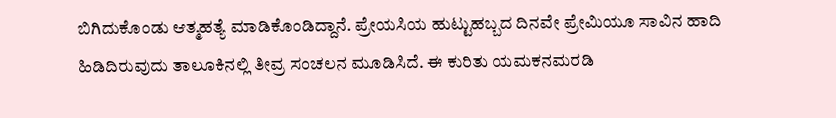ಬಿಗಿದುಕೊಂಡು ಆತ್ಮಹತ್ಯೆ ಮಾಡಿಕೊಂಡಿದ್ದಾನೆ. ಪ್ರೇಯಸಿಯ ಹುಟ್ಟುಹಬ್ಬದ ದಿನವೇ ಪ್ರೇಮಿಯೂ ಸಾವಿನ ಹಾದಿ ಹಿಡಿದಿರುವುದು ತಾಲೂಕಿನಲ್ಲಿ ತೀವ್ರ ಸಂಚಲನ ಮೂಡಿಸಿದೆ. ಈ ಕುರಿತು ಯಮಕನಮರಡಿ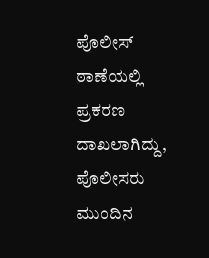ಪೊಲೀಸ್ ಠಾಣೆಯಲ್ಲಿ ಪ್ರಕರಣ ದಾಖಲಾಗಿದ್ದು, ಪೊಲೀಸರು ಮುಂದಿನ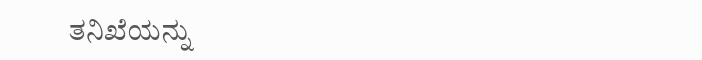ತನಿಖೆಯನ್ನು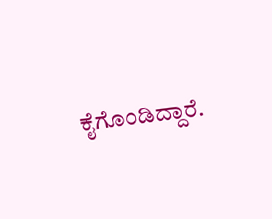ಕೈಗೊಂಡಿದ್ದಾರೆ.